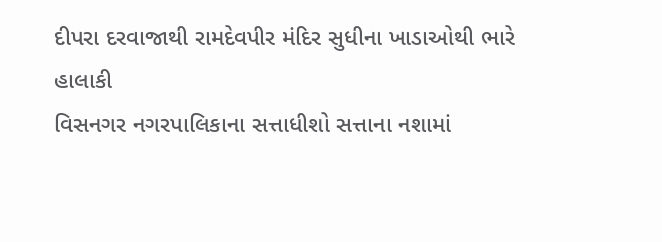દીપરા દરવાજાથી રામદેવપીર મંદિર સુધીના ખાડાઓથી ભારે હાલાકી
વિસનગર નગરપાલિકાના સત્તાધીશો સત્તાના નશામાં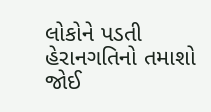લોકોને પડતી હેરાનગતિનો તમાશો જોઈ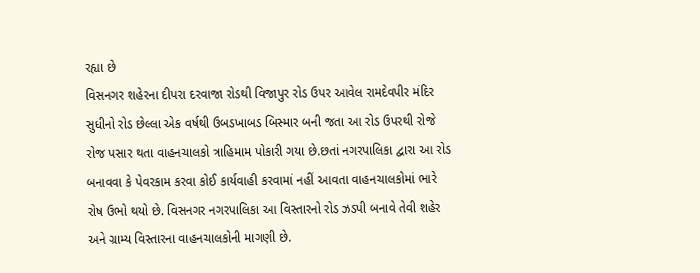રહ્યા છે
વિસનગર શહેરના દીપરા દરવાજા રોડથી વિજાપુર રોડ ઉપર આવેલ રામદેવપીર મંદિર સુધીનો રોડ છેલ્લા એક વર્ષથી ઉબડખાબડ બિસ્માર બની જતા આ રોડ ઉપરથી રોજે રોજ પસાર થતા વાહનચાલકો ત્રાહિમામ પોકારી ગયા છે.છતાં નગરપાલિકા દ્વારા આ રોડ બનાવવા કે પેવરકામ કરવા કોઈ કાર્યવાહી કરવામાં નહીં આવતા વાહનચાલકોમાં ભારે રોષ ઉભો થયો છે. વિસનગર નગરપાલિકા આ વિસ્તારનો રોડ ઝડપી બનાવે તેવી શહેર અને ગ્રામ્ય વિસ્તારના વાહનચાલકોની માગણી છે.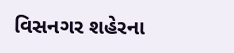વિસનગર શહેરના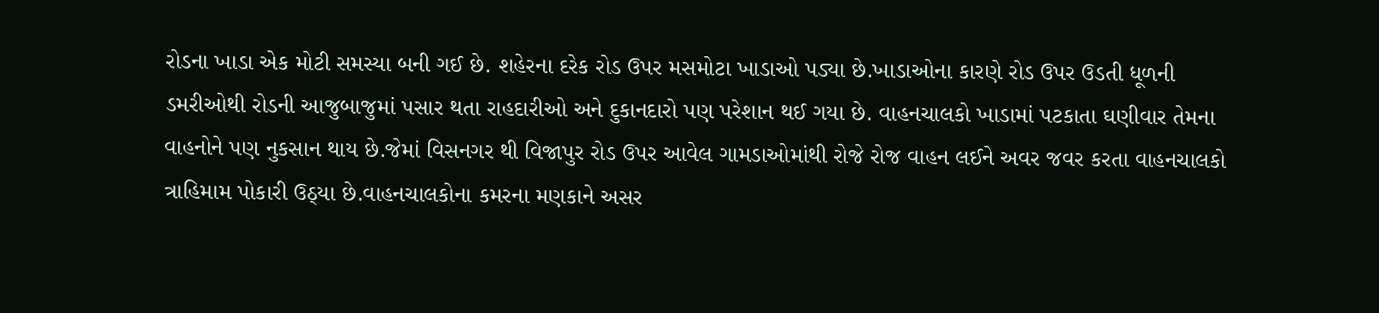રોડના ખાડા એક મોટી સમસ્યા બની ગઈ છે. શહેરના દરેક રોડ ઉપર મસમોટા ખાડાઓ પડ્યા છે.ખાડાઓના કારણે રોડ ઉપર ઉડતી ધૂળની ડમરીઓથી રોડની આજુબાજુમાં પસાર થતા રાહદારીઓ અને દુકાનદારો પણ પરેશાન થઈ ગયા છે. વાહનચાલકો ખાડામાં પટકાતા ઘણીવાર તેમના વાહનોને પણ નુકસાન થાય છે.જેમાં વિસનગર થી વિજાપુર રોડ ઉપર આવેલ ગામડાઓમાંથી રોજે રોજ વાહન લઈને અવર જવર કરતા વાહનચાલકો ત્રાહિમામ પોકારી ઉઠ્યા છે.વાહનચાલકોના કમરના મણકાને અસર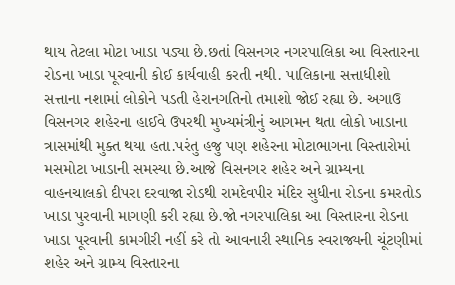થાય તેટલા મોટા ખાડા પડ્યા છે.છતાં વિસનગર નગરપાલિકા આ વિસ્તારના રોડના ખાડા પૂરવાની કોઈ કાર્યવાહી કરતી નથી. પાલિકાના સત્તાધીશો સત્તાના નશામાં લોકોને પડતી હેરાનગતિનો તમાશો જોઈ રહ્યા છે. અગાઉ વિસનગર શહેરના હાઈવે ઉપરથી મુખ્યમંત્રીનું આગમન થતા લોકો ખાડાના ત્રાસમાંથી મુક્ત થયા હતા.પરંતુ હજુ પણ શહેરના મોટાભાગના વિસ્તારોમાં મસમોટા ખાડાની સમસ્યા છે.આજે વિસનગર શહેર અને ગ્રામ્યના વાહનચાલકો દીપરા દરવાજા રોડથી રામદેવપીર મંદિર સુધીના રોડના કમરતોડ ખાડા પુરવાની માગણી કરી રહ્યા છે.જો નગરપાલિકા આ વિસ્તારના રોડના ખાડા પૂરવાની કામગીરી નહીં કરે તો આવનારી સ્થાનિક સ્વરાજ્યની ચૂંટણીમાં શહેર અને ગ્રામ્ય વિસ્તારના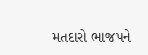મતદારો ભાજપને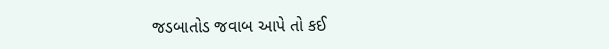જડબાતોડ જવાબ આપે તો કઈ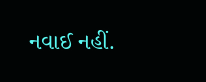નવાઈ નહીં.